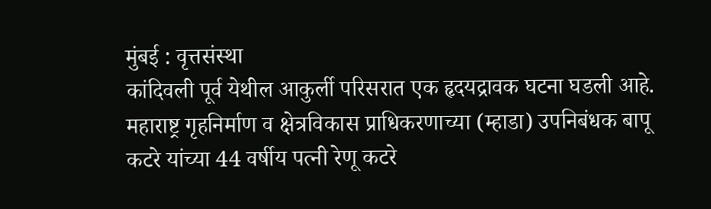मुंबई : वृत्तसंस्था
कांदिवली पूर्व येथील आकुर्ली परिसरात एक हृदयद्रावक घटना घडली आहे. महाराष्ट्र गृहनिर्माण व क्षेत्रविकास प्राधिकरणाच्या (म्हाडा) उपनिबंधक बापू कटरे यांच्या 44 वर्षीय पत्नी रेणू कटरे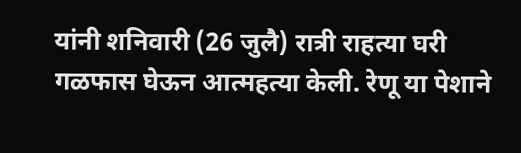यांनी शनिवारी (26 जुलै) रात्री राहत्या घरी गळफास घेऊन आत्महत्या केली. रेणू या पेशाने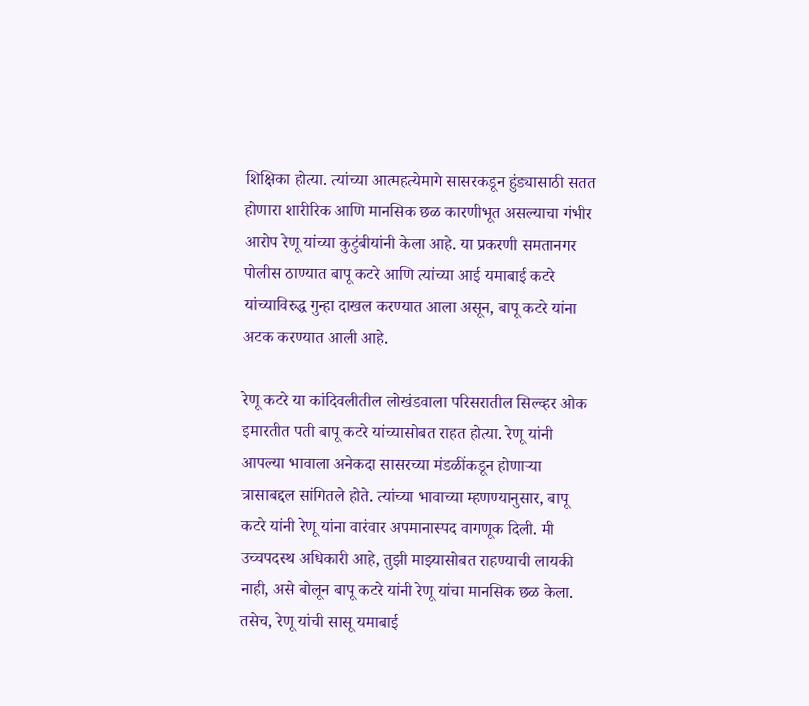शिक्षिका होत्या. त्यांच्या आत्महत्येमागे सासरकडून हुंड्यासाठी सतत होणारा शारीरिक आणि मानसिक छळ कारणीभूत असल्याचा गंभीर आरोप रेणू यांच्या कुटुंबीयांनी केला आहे. या प्रकरणी समतानगर पोलीस ठाण्यात बापू कटरे आणि त्यांच्या आई यमाबाई कटरे यांच्याविरुद्ध गुन्हा दाखल करण्यात आला असून, बापू कटरे यांना अटक करण्यात आली आहे.

रेणू कटरे या कांदिवलीतील लोखंडवाला परिसरातील सिल्व्हर ओक इमारतीत पती बापू कटरे यांच्यासोबत राहत होत्या. रेणू यांनी आपल्या भावाला अनेकदा सासरच्या मंडळींकडून होणाऱ्या त्रासाबद्दल सांगितले होते. त्यांच्या भावाच्या म्हणण्यानुसार, बापू कटरे यांनी रेणू यांना वारंवार अपमानास्पद वागणूक दिली. मी उच्चपदस्थ अधिकारी आहे, तुझी माझ्यासोबत राहण्याची लायकी नाही, असे बोलून बापू कटरे यांनी रेणू यांचा मानसिक छळ केला.
तसेच, रेणू यांची सासू यमाबाई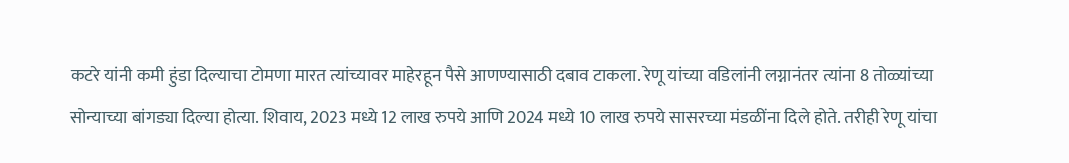कटरे यांनी कमी हुंडा दिल्याचा टोमणा मारत त्यांच्यावर माहेरहून पैसे आणण्यासाठी दबाव टाकला. रेणू यांच्या वडिलांनी लग्नानंतर त्यांना 8 तोळ्यांच्या सोन्याच्या बांगड्या दिल्या होत्या. शिवाय, 2023 मध्ये 12 लाख रुपये आणि 2024 मध्ये 10 लाख रुपये सासरच्या मंडळींना दिले होते. तरीही रेणू यांचा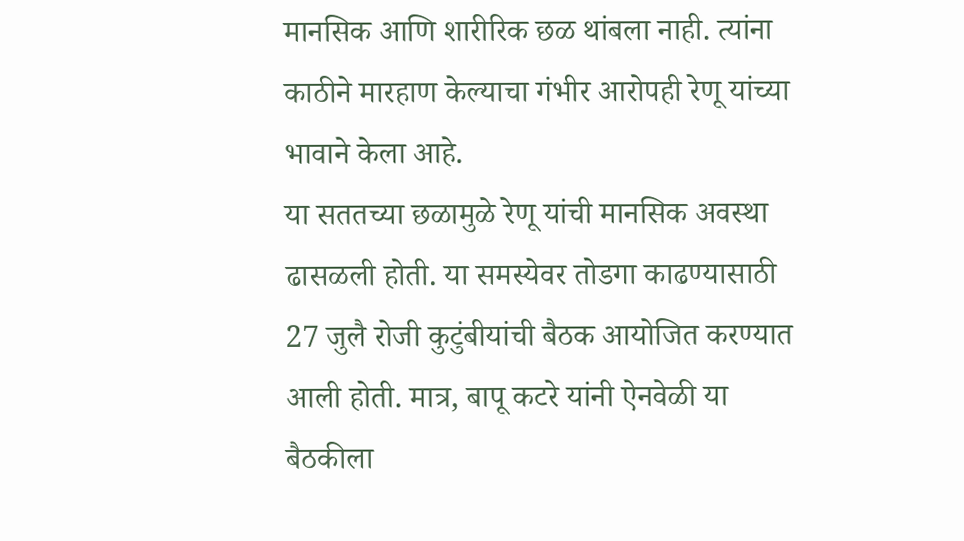मानसिक आणि शारीरिक छळ थांबला नाही. त्यांना काठीने मारहाण केल्याचा गंभीर आरोपही रेणू यांच्या भावाने केला आहे.
या सततच्या छळामुळे रेणू यांची मानसिक अवस्था ढासळली होती. या समस्येवर तोडगा काढण्यासाठी 27 जुलै रोजी कुटुंबीयांची बैठक आयोजित करण्यात आली होती. मात्र, बापू कटरे यांनी ऐनवेळी या बैठकीला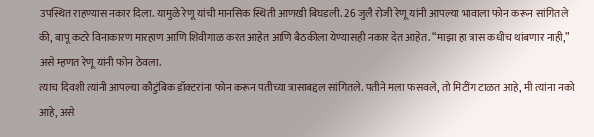उपस्थित राहण्यास नकार दिला. यामुळे रेणू यांची मानसिक स्थिती आणखी बिघडली. 26 जुलै रोजी रेणू यांनी आपल्या भावाला फोन करून सांगितले की, बापू कटरे विनाकारण मारहाण आणि शिवीगाळ करत आहेत आणि बैठकीला येण्यासही नकार देत आहेत. “माझा हा त्रास कधीच थांबणार नाही,” असे म्हणत रेणू यांनी फोन ठेवला.
त्याच दिवशी त्यांनी आपल्या कौटुंबिक डॉक्टरांना फोन करून पतीच्या त्रासाबद्दल सांगितले. पतीने मला फसवले, तो मिटींग टाळत आहे, मी त्यांना नको आहे, असे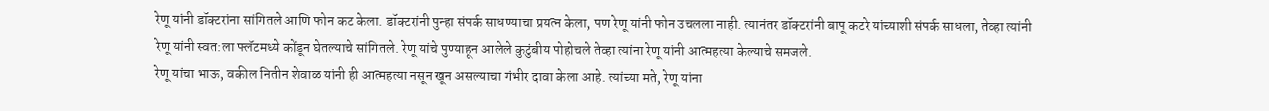रेणू यांनी डॉक्टरांना सांगितले आणि फोन कट केला. डॉक्टरांनी पुन्हा संपर्क साधण्याचा प्रयत्न केला, पण रेणू यांनी फोन उचलला नाही. त्यानंतर डॉक्टरांनी बापू कटरे यांच्याशी संपर्क साधला, तेव्हा त्यांनी रेणू यांनी स्वत:ला फ्लॅटमध्ये कोंडून घेतल्याचे सांगितले. रेणू यांचे पुण्याहून आलेले कुटुंबीय पोहोचले तेव्हा त्यांना रेणू यांनी आत्महत्या केल्याचे समजले.
रेणू यांचा भाऊ, वकील नितीन शेवाळ यांनी ही आत्महत्या नसून खून असल्याचा गंभीर दावा केला आहे. त्यांच्या मते, रेणू यांना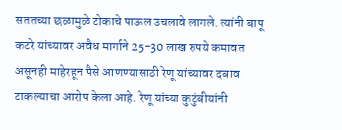सततच्या छळामुळे टोकाचे पाऊल उचलावे लागले. त्यांनी बापू कटरे यांच्यावर अवैध मार्गाने 25-30 लाख रुपये कमावत असूनही माहेरहून पैसे आणण्यासाठी रेणू यांच्यावर दबाव टाकल्याचा आरोप केला आहे. रेणू यांच्या कुटुंबीयांनी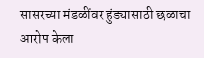सासरच्या मंडळींवर हुंड्यासाठी छळाचा आरोप केला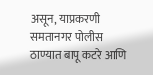असून, याप्रकरणी समतानगर पोलीस ठाण्यात बापू कटरे आणि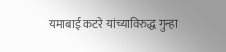यमाबाई कटरे यांच्याविरुद्ध गुन्हा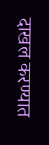दाखल करण्यात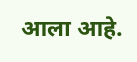आला आहे.